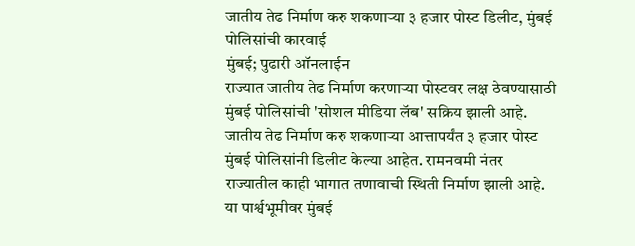जातीय तेढ निर्माण करु शकणाऱ्या ३ हजार पोस्ट डिलीट, मुंबई पोलिसांची कारवाई
मुंबई; पुढारी ऑनलाईन
राज्यात जातीय तेढ निर्माण करणाऱ्या पोस्टवर लक्ष ठेवण्यासाठी मुंबई पोलिसांची 'सोशल मीडिया लॅब' सक्रिय झाली आहे. जातीय तेढ निर्माण करु शकणाऱ्या आत्तापर्यंत ३ हजार पोस्ट मुंबई पोलिसांनी डिलीट केल्या आहेत. रामनवमी नंतर राज्यातील काही भागात तणावाची स्थिती निर्माण झाली आहे. या पार्श्वभूमीवर मुंबई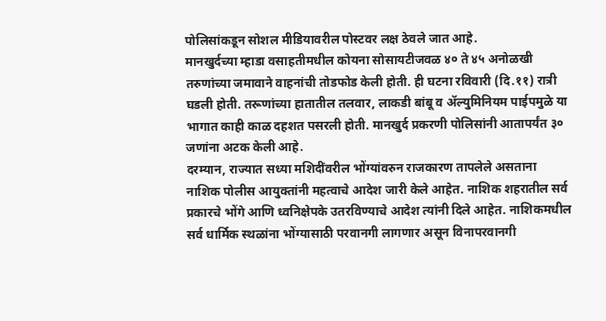पोलिसांकडून सोशल मीडियावरील पोस्टवर लक्ष ठेवले जात आहे.
मानखुर्दच्या म्हाडा वसाहतीमधील कोयना सोसायटीजवळ ४० ते ४५ अनोळखी तरुणांच्या जमावाने वाहनांची तोडफोड केली होती. ही घटना रविवारी (दि.११) रात्री घडली होती. तरूणांच्या हातातील तलवार, लाकडी बांबू व ॲल्युमिनियम पाईपमुळे या भागात काही काळ दहशत पसरली होती. मानखुर्द प्रकरणी पोलिसांनी आतापर्यंत ३० जणांना अटक केली आहे.
दरम्यान, राज्यात सध्या मशिदींवरील भोंग्यांवरुन राजकारण तापलेले असताना नाशिक पोलीस आयुक्तांनी महत्वाचे आदेश जारी केले आहेत. नाशिक शहरातील सर्व प्रकारचे भोंगे आणि ध्वनिक्षेपके उतरविण्याचे आदेश त्यांनी दिले आहेत. नाशिकमधील सर्व धार्मिक स्थळांना भोंग्यासाठी परवानगी लागणार असून विनापरवानगी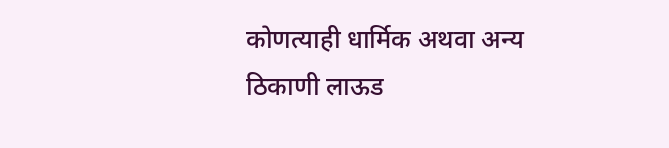कोणत्याही धार्मिक अथवा अन्य ठिकाणी लाऊड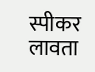स्पीकर लावता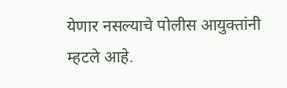येणार नसल्याचे पोलीस आयुक्तांनी म्हटले आहे.